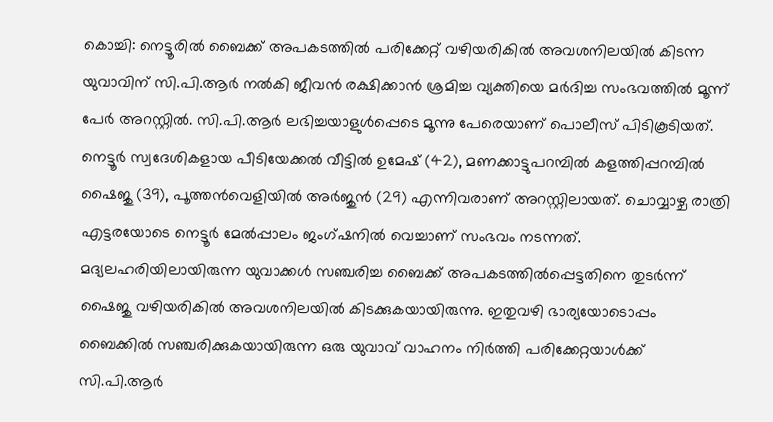കൊച്ചി: നെട്ടൂരിൽ ബൈക്ക് അപകടത്തിൽ പരിക്കേറ്റ് വഴിയരികിൽ അവശനിലയിൽ കിടന്ന യുവാവിന് സി.പി.ആർ നൽകി ജീവൻ രക്ഷിക്കാൻ ശ്രമിച്ച വ്യക്തിയെ മർദിച്ച സംഭവത്തിൽ മൂന്ന് പേർ അറസ്റ്റിൽ. സി.പി.ആർ ലഭിച്ചയാളുൾപ്പെടെ മൂന്നു പേരെയാണ് പൊലീസ് പിടികൂടിയത്.
നെട്ടൂർ സ്വദേശികളായ പീടിയേക്കൽ വീട്ടിൽ ഉമേഷ് (42), മണക്കാട്ടുപറമ്പിൽ കളത്തിപ്പറമ്പിൽ ഷൈജു (39), പൂത്തൻവെളിയിൽ അർജുൻ (29) എന്നിവരാണ് അറസ്റ്റിലായത്. ചൊവ്വാഴ്ച രാത്രി എട്ടരയോടെ നെട്ടൂർ മേൽപ്പാലം ജംഗ്ഷനിൽ വെച്ചാണ് സംഭവം നടന്നത്.
മദ്യലഹരിയിലായിരുന്ന യുവാക്കൾ സഞ്ചരിച്ച ബൈക്ക് അപകടത്തിൽപ്പെട്ടതിനെ തുടർന്ന് ഷൈജു വഴിയരികിൽ അവശനിലയിൽ കിടക്കുകയായിരുന്നു. ഇതുവഴി ഭാര്യയോടൊപ്പം ബൈക്കിൽ സഞ്ചരിക്കുകയായിരുന്ന ഒരു യുവാവ് വാഹനം നിർത്തി പരിക്കേറ്റയാൾക്ക് സി.പി.ആർ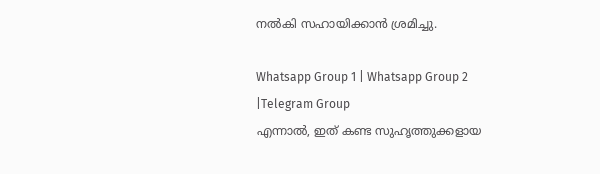നൽകി സഹായിക്കാൻ ശ്രമിച്ചു.

Whatsapp Group 1 | Whatsapp Group 2 |Telegram Group
എന്നാൽ, ഇത് കണ്ട സുഹൃത്തുക്കളായ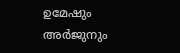ഉമേഷും അർജുനും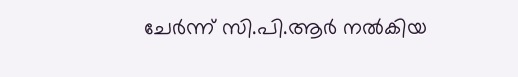ചേർന്ന് സി.പി.ആർ നൽകിയ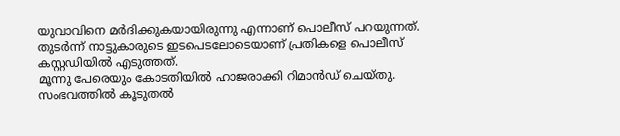യുവാവിനെ മർദിക്കുകയായിരുന്നു എന്നാണ് പൊലീസ് പറയുന്നത്. തുടർന്ന് നാട്ടുകാരുടെ ഇടപെടലോടെയാണ് പ്രതികളെ പൊലീസ് കസ്റ്റഡിയിൽ എടുത്തത്.
മൂന്നു പേരെയും കോടതിയിൽ ഹാജരാക്കി റിമാൻഡ് ചെയ്തു. സംഭവത്തിൽ കൂടുതൽ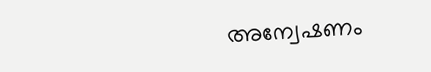അന്വേഷണം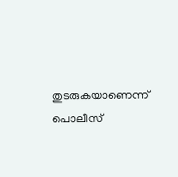തുടരുകയാണെന്ന് പൊലീസ്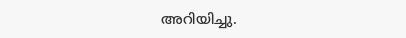അറിയിച്ചു.